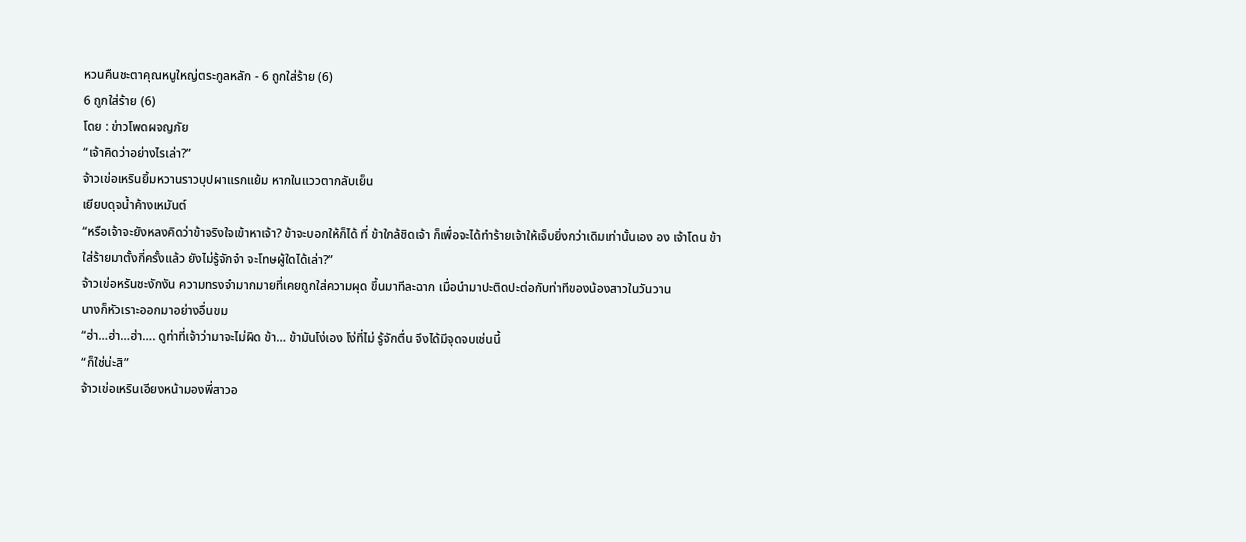หวนคืนชะตาคุณหนูใหญ่ตระกูลหลัก - 6 ถูกใส่ร้าย (6)
6 ถูกใส่ร้าย (6)
โดย : ข่าวโพดผจญภัย
“เจ้าคิดว่าอย่างไรเล่า?”
จ้าวเข่อเหรินยิ้มหวานราวบุปผาแรกแย้ม หากในแววตากลับเย็น
เยียบดุจนํ้าค้างเหมันต์
“หรือเจ้าจะยังหลงคิดว่าข้าจริงใจเข้าหาเจ้า? ข้าจะบอกให้ก็ได้ ที่ ข้าใกล้ชิดเจ้า ก็เพื่อจะได้ทําร้ายเจ้าให้เจ็บยิ่งกว่าเดิมเท่านั้นเอง อง เจ้าโดน ข้าใส่ร้ายมาตั้งกี่ครั้งแล้ว ยังไม่รู้จักจํา จะโทษผู้ใดได้เล่า?”
จ้าวเข่อหรันชะงักงัน ความทรงจํามากมายที่เคยถูกใส่ความผุด ขึ้นมาทีละฉาก เมื่อนํามาปะติดปะต่อกับท่าทีของน้องสาวในวันวาน
นางก็หัวเราะออกมาอย่างอื่นขม
“ฮ่า…ฮ่า…ฮ่า…. ดูท่าที่เจ้าว่ามาจะไม่ผิด ข้า… ข้ามันโง่เอง โง่ที่ไม่ รู้จักตื่น จึงได้มีจุดจบเช่นนี้
“ก็ใช่น่ะสิ”
จ้าวเข่อเหรินเอียงหน้ามองพี่สาวอ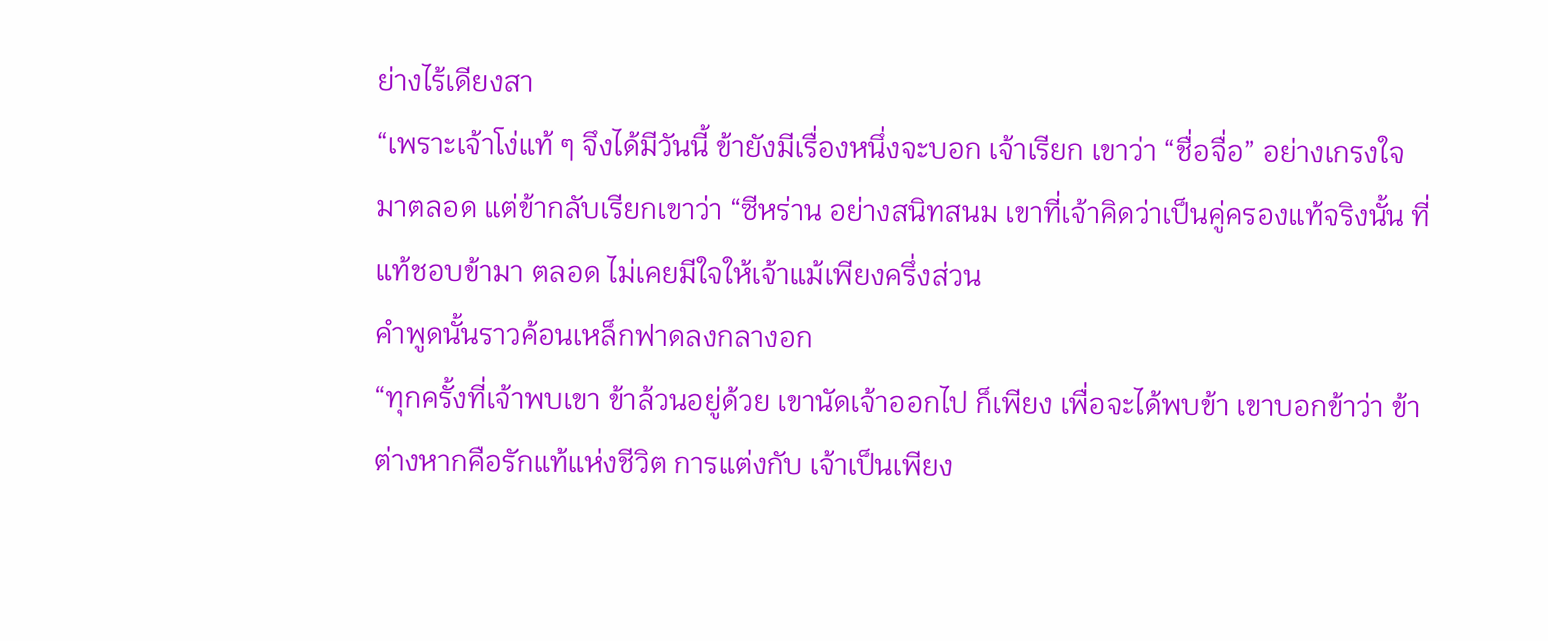ย่างไร้เดียงสา
“เพราะเจ้าโง่แท้ ๆ จึงได้มีวันนี้ ข้ายังมีเรื่องหนึ่งจะบอก เจ้าเรียก เขาว่า “ชื่อจื่อ” อย่างเกรงใจมาตลอด แต่ข้ากลับเรียกเขาว่า “ซีหร่าน อย่างสนิทสนม เขาที่เจ้าคิดว่าเป็นคู่ครองแท้จริงนั้น ที่แท้ชอบข้ามา ตลอด ไม่เคยมีใจให้เจ้าแม้เพียงครึ่งส่วน
คําพูดนั้นราวค้อนเหล็กฟาดลงกลางอก
“ทุกครั้งที่เจ้าพบเขา ข้าล้วนอยู่ด้วย เขานัดเจ้าออกไป ก็เพียง เพื่อจะได้พบข้า เขาบอกข้าว่า ข้าต่างหากคือรักแท้แห่งชีวิต การแต่งกับ เจ้าเป็นเพียง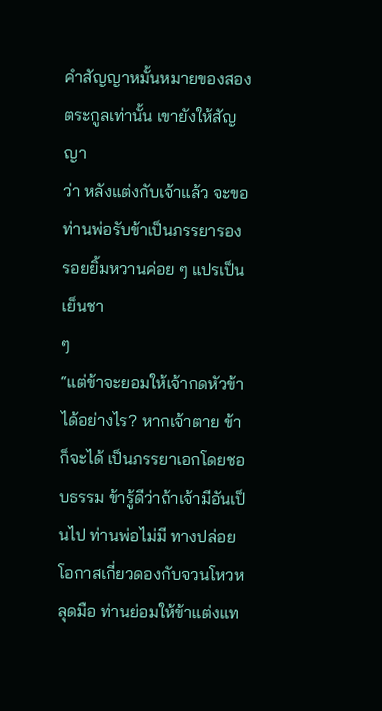คําสัญญาหมั้นหมายของสองตระกูลเท่านั้น เขายังให้สัญญา
ว่า หลังแต่งกับเจ้าแล้ว จะขอท่านพ่อรับข้าเป็นภรรยารอง
รอยยิ้มหวานค่อย ๆ แปรเป็นเย็นชา
ๆ
“แต่ข้าจะยอมให้เจ้ากดหัวข้าได้อย่างไร? หากเจ้าตาย ข้าก็จะได้ เป็นภรรยาเอกโดยชอบธรรม ข้ารู้ดีว่าถ้าเจ้ามีอันเป็นไป ท่านพ่อไม่มี ทางปล่อยโอกาสเกี่ยวดองกับจวนโหวหลุดมือ ท่านย่อมให้ข้าแต่งแท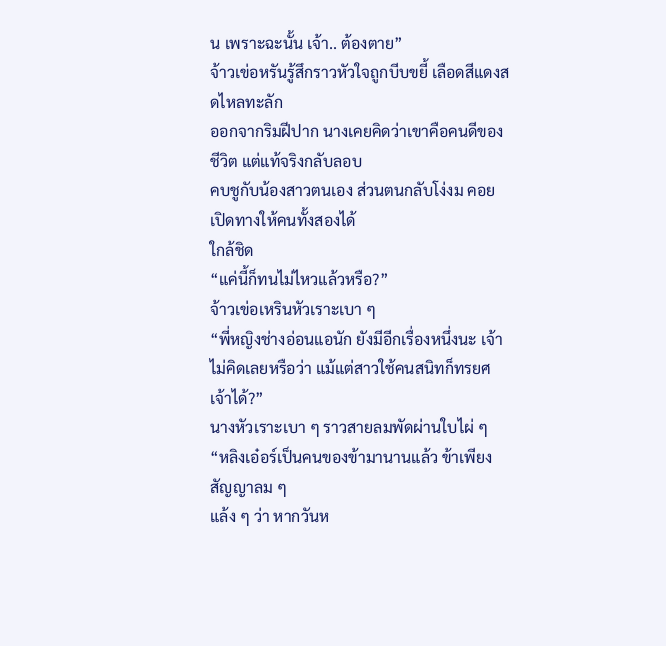น เพราะฉะนั้น เจ้า.. ต้องตาย”
จ้าวเข่อหรันรู้สึกราวหัวใจถูกบีบขยี้ เลือดสีแดงสดไหลทะลัก
ออกจากริมฝีปาก นางเคยคิดว่าเขาคือคนดีของชีวิต แต่แท้จริงกลับลอบ
คบชูกับน้องสาวตนเอง ส่วนตนกลับโง่งม คอยเปิดทางให้คนทั้งสองได้
ใกล้ชิด
“แค่นี้ก็ทนไม่ไหวแล้วหรือ?”
จ้าวเข่อเหรินหัวเราะเบา ๆ
“พี่หญิงช่างอ่อนแอนัก ยังมีอีกเรื่องหนึ่งนะ เจ้าไม่คิดเลยหรือว่า แม้แต่สาวใช้คนสนิทก็ทรยศเจ้าได้?”
นางหัวเราะเบา ๆ ราวสายลมพัดผ่านใบไผ่ ๆ
“หลิงเอ๋อร์เป็นคนของข้ามานานแล้ว ข้าเพียงสัญญาลม ๆ
แล้ง ๆ ว่า หากวันห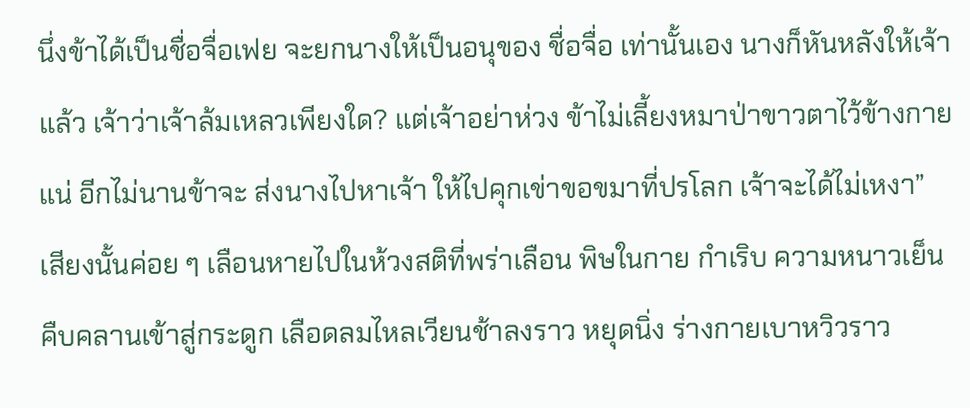นึ่งข้าได้เป็นชื่อจื่อเฟย จะยกนางให้เป็นอนุของ ชื่อจื่อ เท่านั้นเอง นางก็หันหลังให้เจ้าแล้ว เจ้าว่าเจ้าล้มเหลวเพียงใด? แต่เจ้าอย่าห่วง ข้าไม่เลี้ยงหมาป่าขาวตาไว้ข้างกายแน่ อีกไม่นานข้าจะ ส่งนางไปหาเจ้า ให้ไปคุกเข่าขอขมาที่ปรโลก เจ้าจะได้ไม่เหงา”
เสียงนั้นค่อย ๆ เลือนหายไปในห้วงสติที่พร่าเลือน พิษในกาย กําเริบ ความหนาวเย็นคืบคลานเข้าสู่กระดูก เลือดลมไหลเวียนช้าลงราว หยุดนิ่ง ร่างกายเบาหวิวราว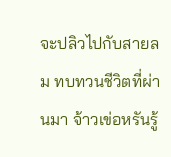จะปลิวไปกับสายลม ทบทวนชีวิตที่ผ่านมา จ้าวเข่อหรันรู้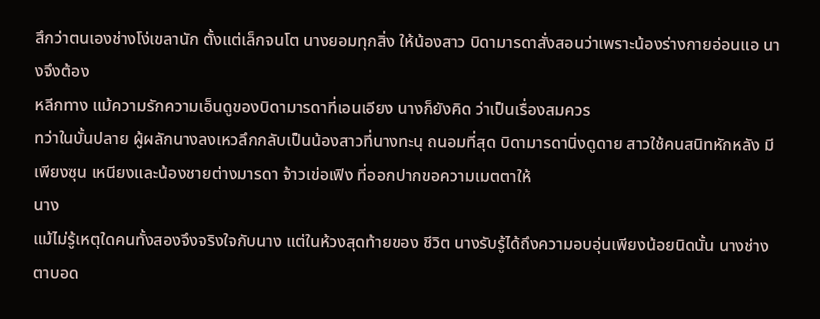สึกว่าตนเองช่างโง่เขลานัก ตั้งแต่เล็กจนโต นางยอมทุกสิ่ง ให้น้องสาว บิดามารดาสั่งสอนว่าเพราะน้องร่างกายอ่อนแอ นางจึงต้อง
หลีกทาง แม้ความรักความเอ็นดูของบิดามารดาที่เอนเอียง นางก็ยังคิด ว่าเป็นเรื่องสมควร
ทว่าในบั้นปลาย ผู้ผลักนางลงเหวลึกกลับเป็นน้องสาวที่นางทะนุ ถนอมที่สุด บิดามารดานิ่งดูดาย สาวใช้คนสนิทหักหลัง มีเพียงซุน เหนียงและน้องชายต่างมารดา จ้าวเข่อเฟิง ที่ออกปากขอความเมตตาให้
นาง
แม้ไม่รู้เหตุใดคนทั้งสองจึงจริงใจกับนาง แต่ในห้วงสุดท้ายของ ชีวิต นางรับรู้ได้ถึงความอบอุ่นเพียงน้อยนิดนั้น นางช่างตาบอด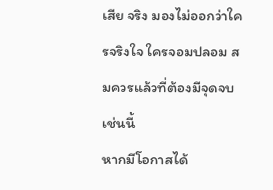เสีย จริง มองไม่ออกว่าใครจริงใจ ใครจอมปลอม สมควรแล้วที่ต้องมีจุดจบ เช่นนี้
หากมีโอกาสได้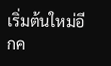เริ่มต้นใหม่อีกค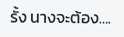รั้ง นางจะต้อง….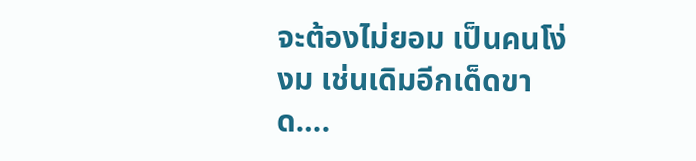จะต้องไม่ยอม เป็นคนโง่งม เช่นเดิมอีกเด็ดขาด….